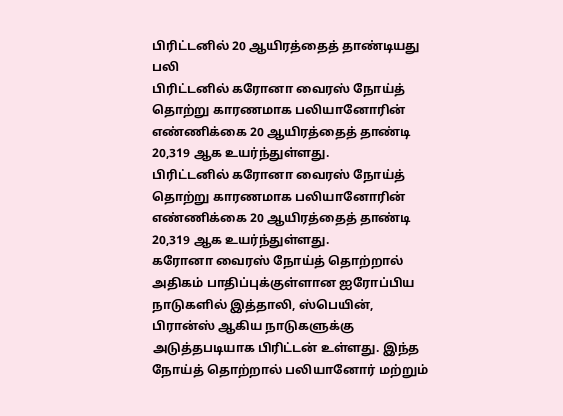பிரிட்டனில் 20 ஆயிரத்தைத் தாண்டியது பலி
பிரிட்டனில் கரோனா வைரஸ் நோய்த் தொற்று காரணமாக பலியானோரின் எண்ணிக்கை 20 ஆயிரத்தைத் தாண்டி 20,319 ஆக உயர்ந்துள்ளது.
பிரிட்டனில் கரோனா வைரஸ் நோய்த் தொற்று காரணமாக பலியானோரின் எண்ணிக்கை 20 ஆயிரத்தைத் தாண்டி 20,319 ஆக உயர்ந்துள்ளது.
கரோனா வைரஸ் நோய்த் தொற்றால் அதிகம் பாதிப்புக்குள்ளான ஐரோப்பிய நாடுகளில் இத்தாலி, ஸ்பெயின், பிரான்ஸ் ஆகிய நாடுகளுக்கு அடுத்தபடியாக பிரிட்டன் உள்ளது. இந்த நோய்த் தொற்றால் பலியானோர் மற்றும்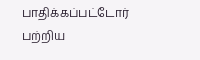பாதிக்கப்பட்டோர் பற்றிய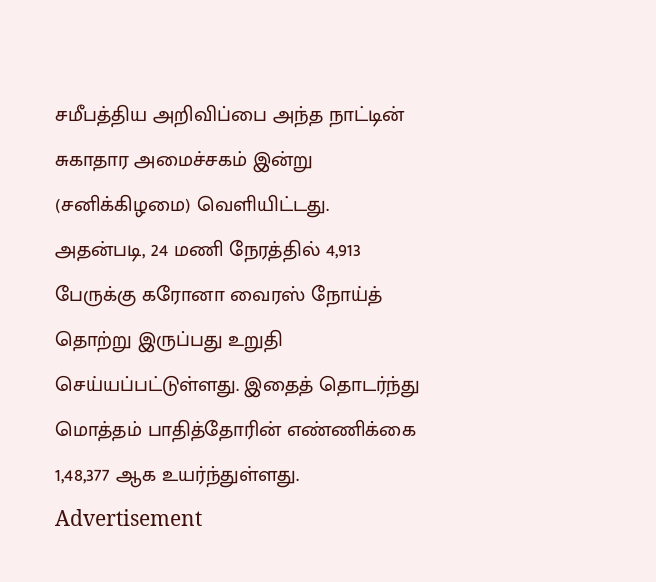சமீபத்திய அறிவிப்பை அந்த நாட்டின் சுகாதார அமைச்சகம் இன்று (சனிக்கிழமை) வெளியிட்டது.
அதன்படி, 24 மணி நேரத்தில் 4,913 பேருக்கு கரோனா வைரஸ் நோய்த் தொற்று இருப்பது உறுதி செய்யப்பட்டுள்ளது. இதைத் தொடர்ந்து மொத்தம் பாதித்தோரின் எண்ணிக்கை 1,48,377 ஆக உயர்ந்துள்ளது.
Advertisement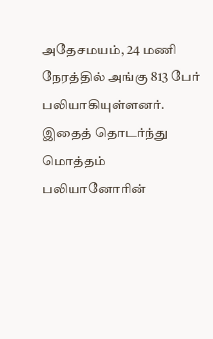அதேசமயம், 24 மணி நேரத்தில் அங்கு 813 பேர் பலியாகியுள்ளனர். இதைத் தொடர்ந்து மொத்தம் பலியானோரின்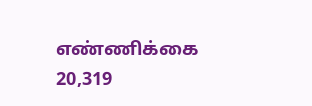எண்ணிக்கை 20,319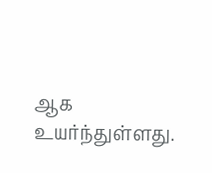ஆக உயர்ந்துள்ளது.